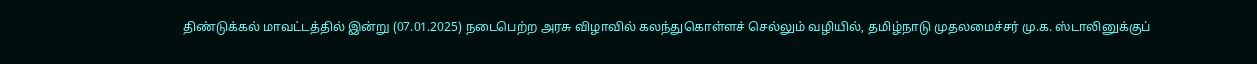திண்டுக்கல் மாவட்டத்தில் இன்று (07.01.2025) நடைபெற்ற அரசு விழாவில் கலந்துகொள்ளச் செல்லும் வழியில், தமிழ்நாடு முதலமைச்சர் மு.க. ஸ்டாலினுக்குப்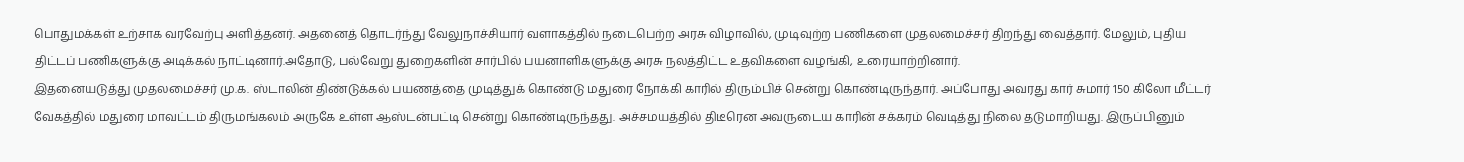பொதுமக்கள் உற்சாக வரவேற்பு அளித்தனர். அதனைத் தொடர்ந்து வேலுநாச்சியார் வளாகத்தில் நடைபெற்ற அரசு விழாவில், முடிவுற்ற பணிகளை முதலமைச்சர் திறந்து வைத்தார். மேலும், புதிய திட்டப் பணிகளுக்கு அடிக்கல் நாட்டினார்.அதோடு, பல்வேறு துறைகளின் சார்பில் பயனாளிகளுக்கு அரசு நலத்திட்ட உதவிகளை வழங்கி, உரையாற்றினார்.
இதனையடுத்து முதலமைச்சர் மு.க. ஸ்டாலின் திண்டுக்கல் பயணத்தை முடித்துக் கொண்டு மதுரை நோக்கி காரில் திரும்பிச் சென்று கொண்டிருந்தார். அப்போது அவரது கார் சுமார் 150 கிலோ மீட்டர் வேகத்தில் மதுரை மாவட்டம் திருமங்கலம் அருகே உள்ள ஆஸ்டன்பட்டி சென்று கொண்டிருந்தது. அச்சமயத்தில் திடீரென அவருடைய காரின் சக்கரம் வெடித்து நிலை தடுமாறியது. இருப்பினும்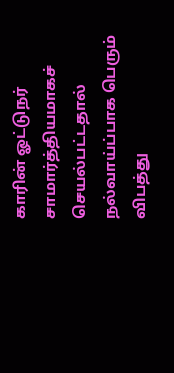காரின் ஓட்டுநர் சாமார்த்தியமாகச் செயல்பட்டதால் நல்வாய்ப்பாக பெரும் விபத்து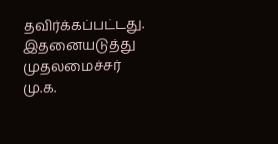தவிர்க்கப்பட்டது.
இதனையடுத்து முதலமைச்சர் மு.க.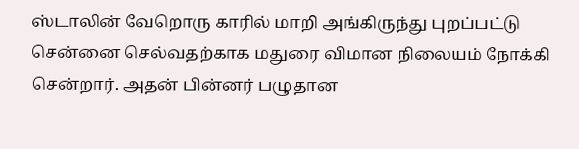ஸ்டாலின் வேறொரு காரில் மாறி அங்கிருந்து புறப்பட்டு சென்னை செல்வதற்காக மதுரை விமான நிலையம் நோக்கி சென்றார். அதன் பின்னர் பழுதான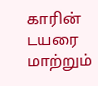காரின் டயரை மாற்றும்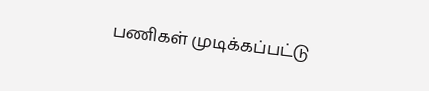பணிகள் முடிக்கப்பட்டு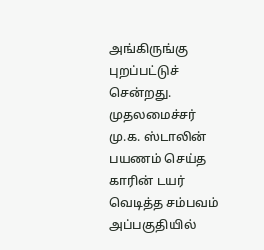அங்கிருங்கு புறப்பட்டுச் சென்றது. முதலமைச்சர் மு.க. ஸ்டாலின் பயணம் செய்த காரின் டயர் வெடித்த சம்பவம் அப்பகுதியில்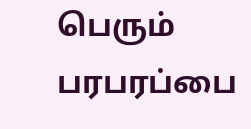பெரும் பரபரப்பை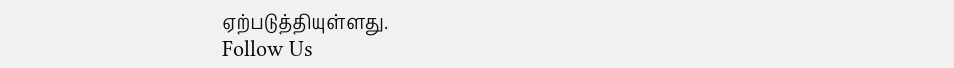ஏற்படுத்தியுள்ளது.
Follow Us